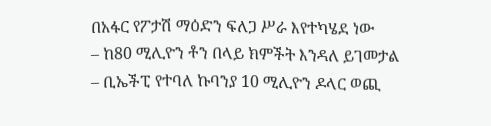በአፋር የፖታሽ ማዕድን ፍለጋ ሥራ እየተካሄደ ነው
– ከ80 ሚሊዮን ቶን በላይ ክምችት እንዳለ ይገመታል
– ቢኤችፒ የተባለ ኩባንያ 10 ሚሊዮን ዶላር ወጪ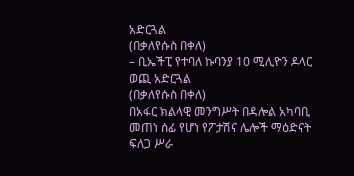አድርጓል
(በቃለየሱስ በቀለ)
– ቢኤችፒ የተባለ ኩባንያ 10 ሚሊዮን ዶላር ወጪ አድርጓል
(በቃለየሱስ በቀለ)
በአፋር ክልላዊ መንግሥት በዳሎል አካባቢ መጠነ ሰፊ የሆነ የፖታሽና ሌሎች ማዕድናት ፍለጋ ሥራ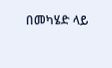በመካሄድ ላይ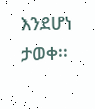እንደሆነ ታወቀ፡፡